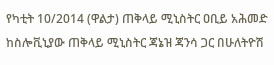የካቲት 10/2014 (ዋልታ) ጠቅላይ ሚኒስትር ዐቢይ አሕመድ ከስሎቪኒያው ጠቅላይ ሚኒስትር ጃኔዝ ጃንሳ ጋር በሁለትዮሽ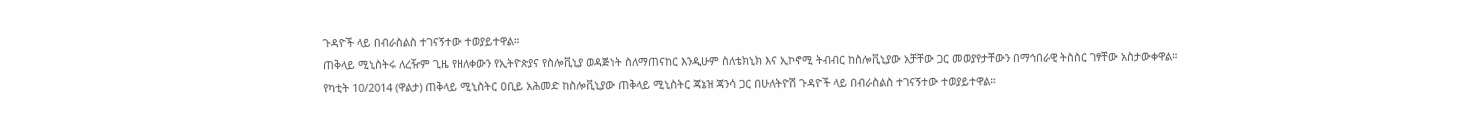ጉዳዮች ላይ በብራስልስ ተገናኝተው ተወያይተዋል።
ጠቅላይ ሚኒስትሩ ለረዥም ጊዜ የዘለቀውን የኢትዮጵያና የስሎቪኒያ ወዳጅነት ስለማጠናከር እንዲሁም ስለቴክኒክ እና ኢኮኖሚ ትብብር ከስሎቪኒያው አቻቸው ጋር መወያየታቸውን በማኅበራዊ ትስስር ገፃቸው አስታውቀዋል።
የካቲት 10/2014 (ዋልታ) ጠቅላይ ሚኒስትር ዐቢይ አሕመድ ከስሎቪኒያው ጠቅላይ ሚኒስትር ጃኔዝ ጃንሳ ጋር በሁለትዮሽ ጉዳዮች ላይ በብራስልስ ተገናኝተው ተወያይተዋል።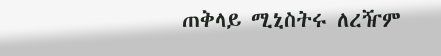ጠቅላይ ሚኒስትሩ ለረዥም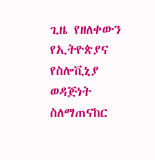ጊዜ የዘለቀውን የኢትዮጵያና የስሎቪኒያ ወዳጅነት ስለማጠናከር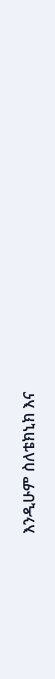እንዲሁም ስለቴክኒክ እና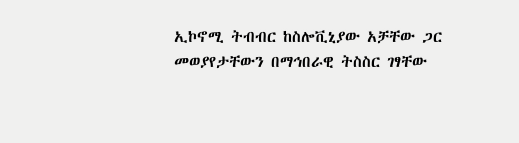ኢኮኖሚ ትብብር ከስሎቪኒያው አቻቸው ጋር መወያየታቸውን በማኅበራዊ ትስስር ገፃቸው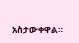አስታውቀዋል።